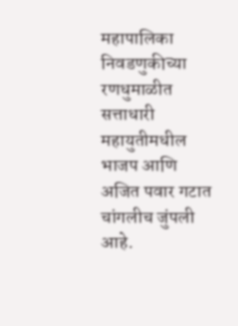महापालिका निवडणुकीच्या रणधुमाळीत सत्ताधारी महायुतीमधील भाजप आणि अजित पवार गटात चांगलीच जुंपली आहे.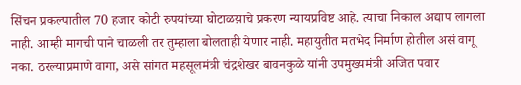सिंचन प्रकल्पातील 70 हजार कोटी रुपयांच्या घोटाळय़ाचे प्रकरण न्यायप्रविष्ट आहे. त्याचा निकाल अद्याप लागला नाही. आम्ही मागची पाने चाळली तर तुम्हाला बोलताही येणार नाही. महायुतीत मतभेद निर्माण होतील असं वागू नका. ठरल्याप्रमाणे वागा, असे सांगत महसूलमंत्री चंद्रशेखर बावनकुळे यांनी उपमुख्यमंत्री अजित पवार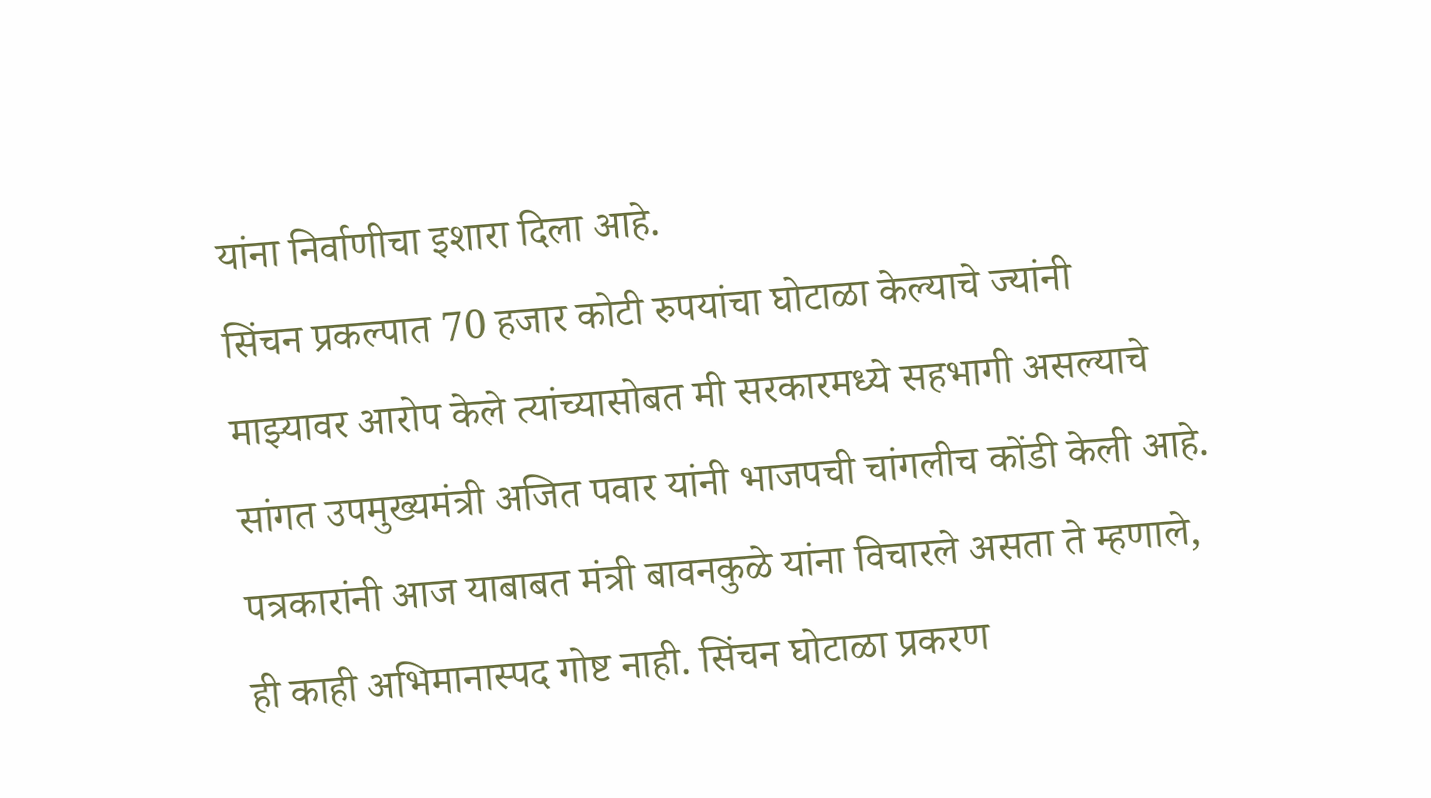यांना निर्वाणीचा इशारा दिला आहे.
सिंचन प्रकल्पात 70 हजार कोटी रुपयांचा घोटाळा केल्याचे ज्यांनी माझ्यावर आरोप केले त्यांच्यासोबत मी सरकारमध्ये सहभागी असल्याचे सांगत उपमुख्यमंत्री अजित पवार यांनी भाजपची चांगलीच कोंडी केली आहे. पत्रकारांनी आज याबाबत मंत्री बावनकुळे यांना विचारले असता ते म्हणाले, ही काही अभिमानास्पद गोष्ट नाही. सिंचन घोटाळा प्रकरण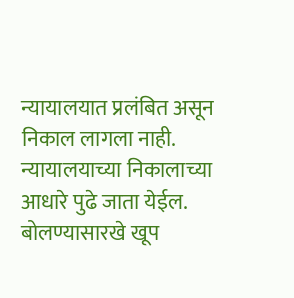न्यायालयात प्रलंबित असून निकाल लागला नाही. न्यायालयाच्या निकालाच्या आधारे पुढे जाता येईल. बोलण्यासारखे खूप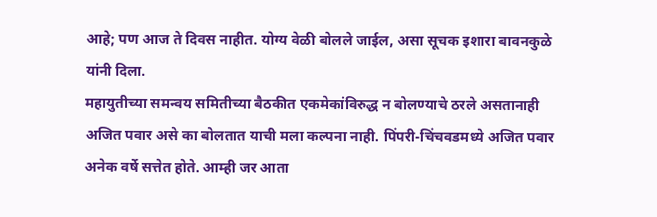आहे; पण आज ते दिवस नाहीत. योग्य वेळी बोलले जाईल, असा सूचक इशारा बावनकुळे यांनी दिला.
महायुतीच्या समन्वय समितीच्या बैठकीत एकमेकांविरुद्ध न बोलण्याचे ठरले असतानाही अजित पवार असे का बोलतात याची मला कल्पना नाही. पिंपरी-चिंचवडमध्ये अजित पवार अनेक वर्षे सत्तेत होते. आम्ही जर आता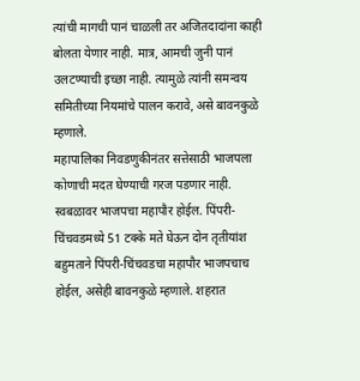त्यांची मागची पानं चाळली तर अजितदादांना काही बोलता येणार नाही. मात्र, आमची जुनी पानं उलटण्याची इच्छा नाही. त्यामुळे त्यांनी समन्वय समितीच्या नियमांचे पालन करावे, असे बावनकुळे म्हणाले.
महापालिका निवडणुकीनंतर सत्तेसाठी भाजपला कोणाची मदत घेण्याची गरज पडणार नाही. स्वबळावर भाजपचा महापौर होईल. पिंपरी-चिंचवडमध्ये 51 टक्के मते घेऊन दोन तृतीयांश बहुमताने पिंपरी-चिंचवडचा महापौर भाजपचाच होईल, असेही बावनकुळे म्हणाले. शहरात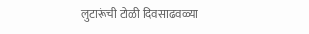लुटारूंची टोळी दिवसाढवळ्या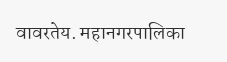वावरतेय. महानगरपालिका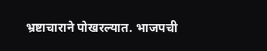भ्रष्टाचाराने पोखरल्यात. भाजपची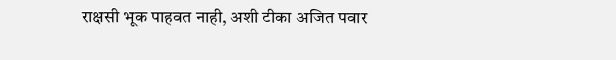राक्षसी भूक पाहवत नाही, अशी टीका अजित पवार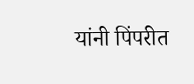यांनी पिंपरीत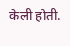केली होती.